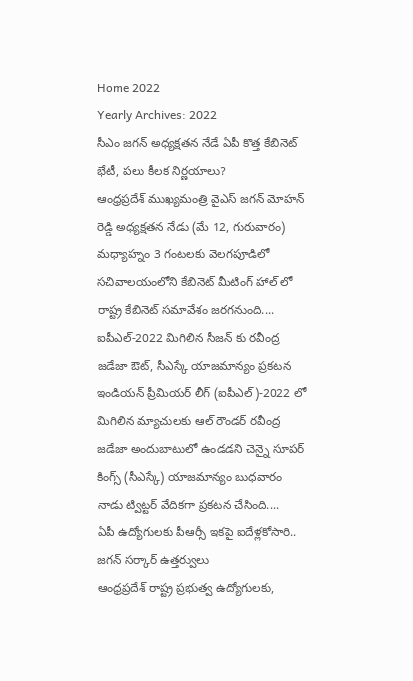Home 2022
Yearly Archives: 2022
సీఎం జగన్ అధ్యక్షతన నేడే ఏపీ కొత్త కేబినెట్ భేటీ, పలు కీలక నిర్ణయాలు?
ఆంధ్రప్రదేశ్ ముఖ్యమంత్రి వైఎస్ జగన్ మోహన్ రెడ్డి అధ్యక్షతన నేడు (మే 12, గురువారం) మధ్యాహ్నం 3 గంటలకు వెలగపూడిలో సచివాలయంలోని కేబినెట్ మీటింగ్ హాల్ లో రాష్ట్ర కేబినెట్ సమావేశం జరగనుంది....
ఐపీఎల్-2022 మిగిలిన సీజన్ కు రవీంద్ర జడేజా ఔట్, సీఎస్కే యాజమాన్యం ప్రకటన
ఇండియన్ ప్రీమియర్ లీగ్ (ఐపీఎల్)-2022 లో మిగిలిన మ్యాచులకు ఆల్ రౌండర్ రవీంద్ర జడేజా అందుబాటులో ఉండడని చెన్నై సూపర్ కింగ్స్ (సీఎస్కే) యాజమాన్యం బుధవారం నాడు ట్విట్టర్ వేదికగా ప్రకటన చేసింది....
ఏపీ ఉద్యోగులకు పీఆర్సీ ఇకపై ఐదేళ్లకోసారి.. జగన్ సర్కార్ ఉత్తర్వులు
ఆంధ్రప్రదేశ్ రాష్ట్ర ప్రభుత్వ ఉద్యోగులకు,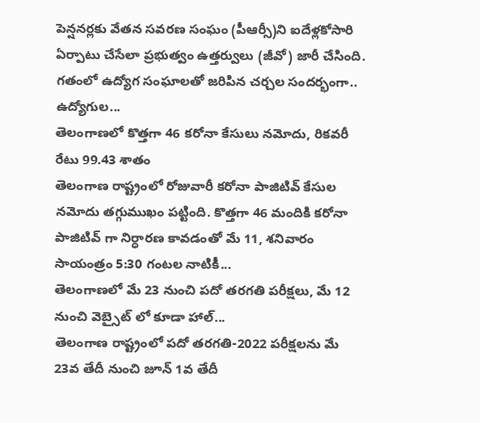పెన్షనర్లకు వేతన సవరణ సంఘం (పీఆర్సీ)ని ఐదేళ్లకోసారి ఏర్పాటు చేసేలా ప్రభుత్వం ఉత్తర్వులు (జీవో) జారీ చేసింది. గతంలో ఉద్యోగ సంఘాలతో జరిపిన చర్చల సందర్భంగా.. ఉద్యోగుల...
తెలంగాణలో కొత్తగా 46 కరోనా కేసులు నమోదు, రికవరీ రేటు 99.43 శాతం
తెలంగాణ రాష్ట్రంలో రోజువారీ కరోనా పాజిటివ్ కేసుల నమోదు తగ్గుముఖం పట్టింది. కొత్తగా 46 మందికి కరోనా పాజిటివ్ గా నిర్ధారణ కావడంతో మే 11, శనివారం సాయంత్రం 5:30 గంటల నాటికీ...
తెలంగాణలో మే 23 నుంచి పదో తరగతి పరీక్షలు, మే 12 నుంచి వెబ్సైట్ లో కూడా హాల్...
తెలంగాణ రాష్ట్రంలో పదో తరగతి-2022 పరీక్షలను మే 23వ తేదీ నుంచి జూన్ 1వ తేదీ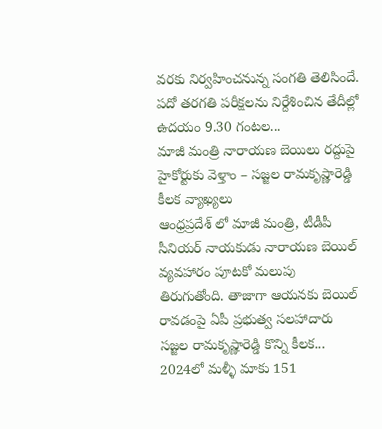వరకు నిర్వహించనున్న సంగతి తెలిసిందే. పదో తరగతి పరీక్షలను నిర్దేశించిన తేదీల్లో ఉదయం 9.30 గంటల...
మాజీ మంత్రి నారాయణ బెయిలు రద్దుపై హైకోర్టుకు వెళ్తాం – సజ్జల రామకృష్ణారెడ్డి కీలక వ్యాఖ్యలు
ఆంధ్రప్రదేశ్ లో మాజీ మంత్రి, టీడీపీ సీనియర్ నాయకుడు నారాయణ బెయిల్ వ్యవహారం పూటకో మలుపు తిరుగుతోంది. తాజాగా ఆయనకు బెయిల్ రావడంపై ఏపీ ప్రభుత్వ సలహాదారు సజ్జల రామకృష్ణారెడ్డి కొన్ని కీలక...
2024లో మళ్ళీ మాకు 151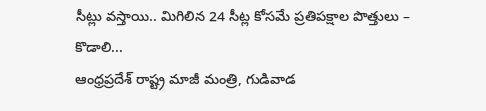సీట్లు వస్తాయి.. మిగిలిన 24 సీట్ల కోసమే ప్రతిపక్షాల పొత్తులు – కొడాలి...
ఆంధ్రప్రదేశ్ రాష్ట్ర మాజీ మంత్రి, గుడివాడ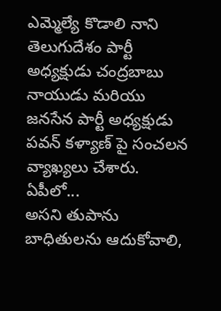ఎమ్మెల్యే కొడాలి నాని తెలుగుదేశం పార్టీ అధ్యక్షుడు చంద్రబాబు నాయుడు మరియు జనసేన పార్టీ అధ్యక్షుడు పవన్ కళ్యాణ్ పై సంచలన వ్యాఖ్యలు చేశారు. ఏపీలో...
అసని తుపాను బాధితులను ఆదుకోవాలి,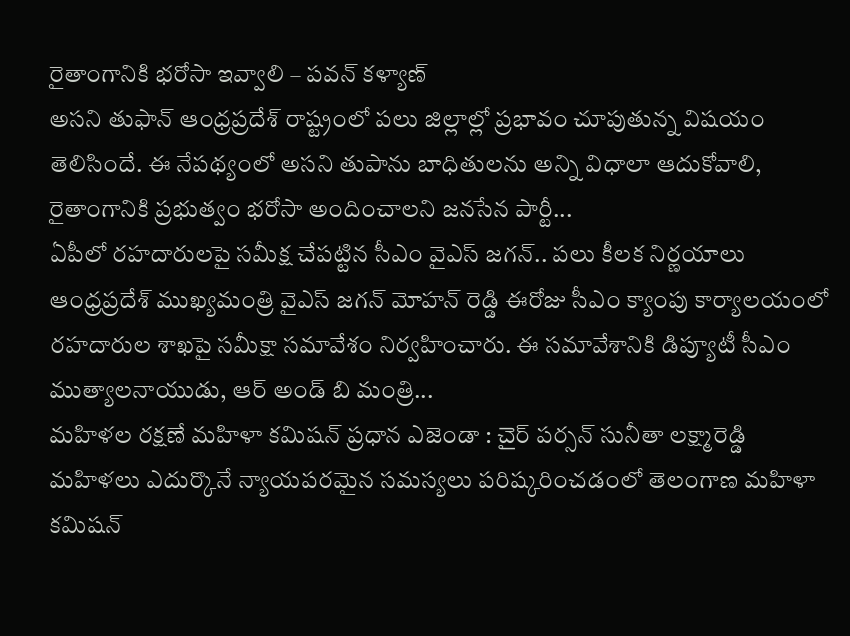రైతాంగానికి భరోసా ఇవ్వాలి – పవన్ కళ్యాణ్
అసని తుఫాన్ ఆంధ్రప్రదేశ్ రాష్ట్రంలో పలు జిల్లాల్లో ప్రభావం చూపుతున్న విషయం తెలిసిందే. ఈ నేపథ్యంలో అసని తుపాను బాధితులను అన్ని విధాలా ఆదుకోవాలి, రైతాంగానికి ప్రభుత్వం భరోసా అందించాలని జనసేన పార్టీ...
ఏపీలో రహదారులపై సమీక్ష చేపట్టిన సీఎం వైఎస్ జగన్.. పలు కీలక నిర్ణయాలు
ఆంధ్రప్రదేశ్ ముఖ్యమంత్రి వైఎస్ జగన్ మోహన్ రెడ్డి ఈరోజు సీఎం క్యాంపు కార్యాలయంలో రహదారుల శాఖపై సమీక్షా సమావేశం నిర్వహించారు. ఈ సమావేశానికి డిప్యూటీ సీఎం ముత్యాలనాయుడు, ఆర్ అండ్ బి మంత్రి...
మహిళల రక్షణే మహిళా కమిషన్ ప్రధాన ఎజెండా : చైర్ పర్సన్ సునీతా లక్ష్మారెడ్డి
మహిళలు ఎదుర్కొనే న్యాయపరమైన సమస్యలు పరిష్కరించడంలో తెలంగాణ మహిళా కమిషన్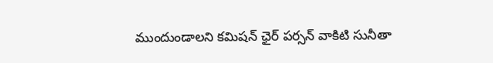ముందుండాలని కమిషన్ ఛైర్ పర్సన్ వాకిటి సునీతా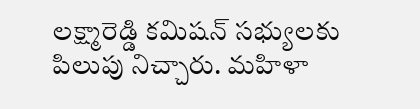లక్ష్మారెడ్డి కమిషన్ సభ్యులకు పిలుపు నిచ్చారు. మహిళా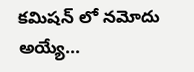కమిషన్ లో నమోదు అయ్యే...